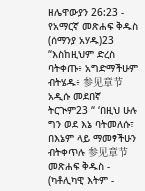ዘሌዋውያን 26:23 - የአማርኛ መጽሐፍ ቅዱስ (ሰማንያ አሃዱ)23 “እስከዚህም ድረስ ባትቀጡ፥ አግድማችሁም ብትሄዱ፥ 参见章节አዲሱ መደበኛ ትርጒም23 “ ‘በዚህ ሁሉ ግን ወደ እኔ ባትመለሱ፣ በእኔም ላይ ማመፃችሁን ብትቀጥሉ 参见章节መጽሐፍ ቅዱስ - (ካቶሊካዊ እትም -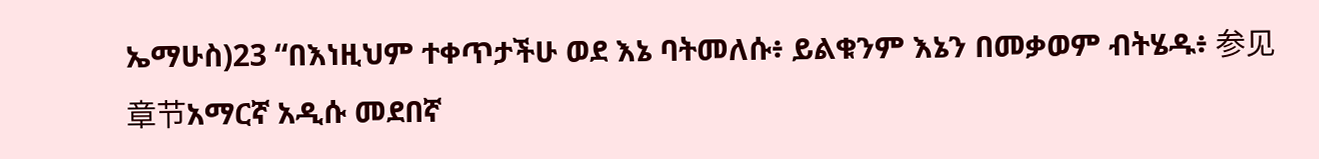ኤማሁስ)23 “በእነዚህም ተቀጥታችሁ ወደ እኔ ባትመለሱ፥ ይልቁንም እኔን በመቃወም ብትሄዱ፥ 参见章节አማርኛ አዲሱ መደበኛ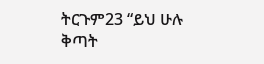ትርጉም23 “ይህ ሁሉ ቅጣት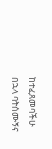ከተፈጸመባችሁ በኋላ ባትሰሙኝና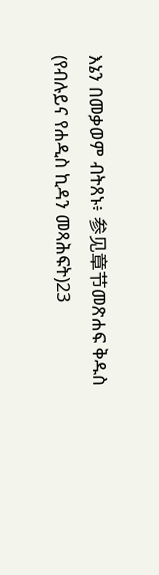እኔን በመቃወም ብትጸኑ፥ 参见章节መጽሐፍ ቅዱስ (የብሉይና የሐዲስ ኪዳን መጻሕፍት)23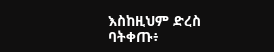እስከዚህም ድረስ ባትቀጡ፥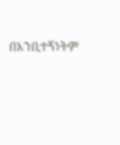በእንቢተኝነትም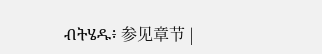ብትሄዱ፥ 参见章节 |